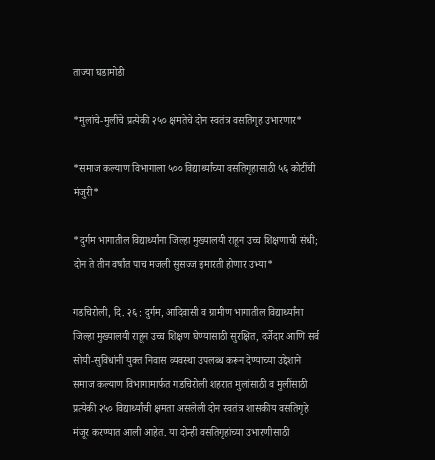ताज्या घडामोडी

*मुलांचे-मुलींचे प्रत्येकी २५० क्षमतेचे दोन स्वतंत्र वसतिगृह उभारणार*

*समाज कल्याण विभागाला ५०० विद्यार्थ्यांच्या वसतिगृहासाठी ५६ कोटींची मंजुरी*

*दुर्गम भागातील विद्यार्थ्यांना जिल्हा मुख्यालयी राहून उच्च शिक्षणाची संधी; दोन ते तीन वर्षांत पाच मजली सुसज्ज इमारती होणार उभ्या*

गडचिरोली, दि. २६ : दुर्गम, आदिवासी व ग्रामीण भागातील विद्यार्थ्यांना जिल्हा मुख्यालयी राहून उच्च शिक्षण घेण्यासाठी सुरक्षित, दर्जेदार आणि सर्व सोयी-सुविधांनी युक्त निवास व्यवस्था उपलब्ध करून देण्याच्या उद्देशाने समाज कल्याण विभागामार्फत गडचिरोली शहरात मुलांसाठी व मुलींसाठी प्रत्येकी २५० विद्यार्थ्यांची क्षमता असलेली दोन स्वतंत्र शासकीय वसतिगृहे मंजूर करण्यात आली आहेत. या दोन्ही वसतिगृहांच्या उभारणीसाठी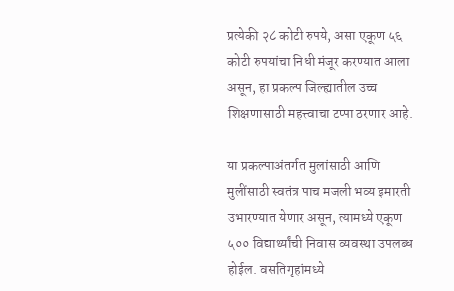प्रत्येकी २८ कोटी रुपये, असा एकूण ५६ कोटी रुपयांचा निधी मंजूर करण्यात आला असून, हा प्रकल्प जिल्ह्यातील उच्च शिक्षणासाठी महत्त्वाचा टप्पा ठरणार आहे.

या प्रकल्पाअंतर्गत मुलांसाठी आणि मुलींसाठी स्वतंत्र पाच मजली भव्य इमारती उभारण्यात येणार असून, त्यामध्ये एकूण ५०० विद्यार्थ्यांची निवास व्यवस्था उपलब्ध होईल. वसतिगृहांमध्ये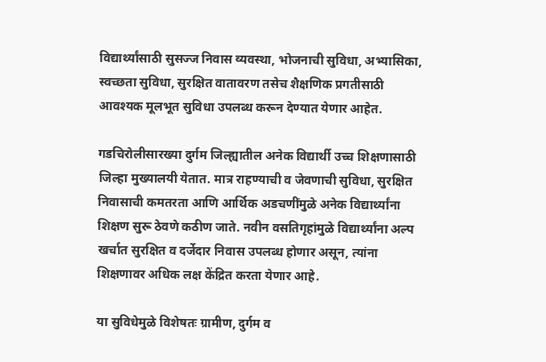विद्यार्थ्यांसाठी सुसज्ज निवास व्यवस्था, भोजनाची सुविधा, अभ्यासिका, स्वच्छता सुविधा, सुरक्षित वातावरण तसेच शैक्षणिक प्रगतीसाठी आवश्यक मूलभूत सुविधा उपलब्ध करून देण्यात येणार आहेत.

गडचिरोलीसारख्या दुर्गम जिल्ह्यातील अनेक विद्यार्थी उच्च शिक्षणासाठी जिल्हा मुख्यालयी येतात. मात्र राहण्याची व जेवणाची सुविधा, सुरक्षित निवासाची कमतरता आणि आर्थिक अडचणींमुळे अनेक विद्यार्थ्यांना शिक्षण सुरू ठेवणे कठीण जाते. नवीन वसतिगृहांमुळे विद्यार्थ्यांना अल्प खर्चात सुरक्षित व दर्जेदार निवास उपलब्ध होणार असून, त्यांना शिक्षणावर अधिक लक्ष केंद्रित करता येणार आहे.

या सुविधेमुळे विशेषतः ग्रामीण, दुर्गम व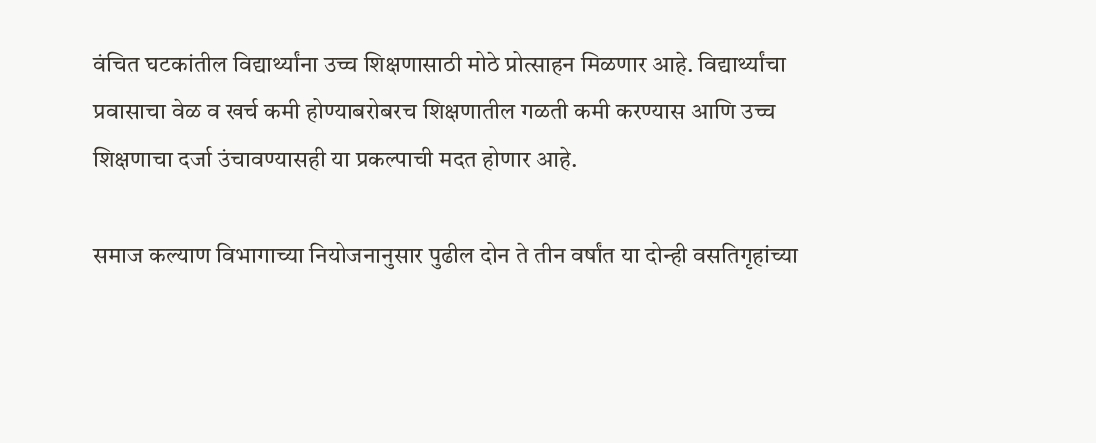वंचित घटकांतील विद्यार्थ्यांना उच्च शिक्षणासाठी मोठे प्रोत्साहन मिळणार आहे. विद्यार्थ्यांचा प्रवासाचा वेळ व खर्च कमी होण्याबरोबरच शिक्षणातील गळती कमी करण्यास आणि उच्च शिक्षणाचा दर्जा उंचावण्यासही या प्रकल्पाची मदत होणार आहे.

समाज कल्याण विभागाच्या नियोजनानुसार पुढील दोन ते तीन वर्षांत या दोन्ही वसतिगृहांच्या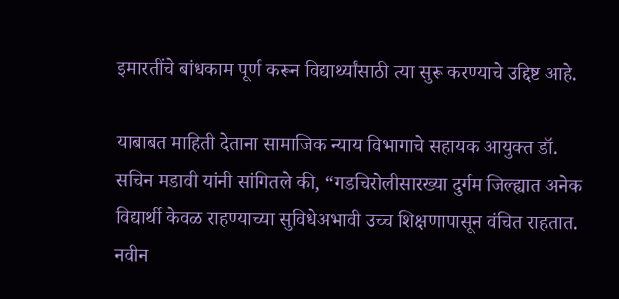इमारतींचे बांधकाम पूर्ण करून विद्यार्थ्यांसाठी त्या सुरू करण्याचे उद्दिष्ट आहे.

याबाबत माहिती देताना सामाजिक न्याय विभागाचे सहायक आयुक्त डॉ. सचिन मडावी यांनी सांगितले की, “गडचिरोलीसारख्या दुर्गम जिल्ह्यात अनेक विद्यार्थी केवळ राहण्याच्या सुविधेअभावी उच्च शिक्षणापासून वंचित राहतात. नवीन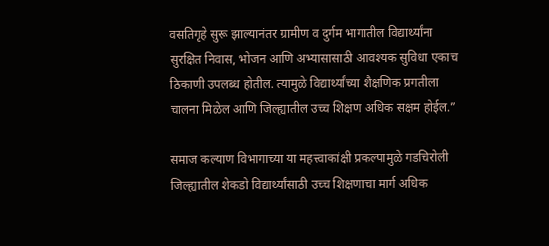वसतिगृहे सुरू झाल्यानंतर ग्रामीण व दुर्गम भागातील विद्यार्थ्यांना सुरक्षित निवास, भोजन आणि अभ्यासासाठी आवश्यक सुविधा एकाच ठिकाणी उपलब्ध होतील. त्यामुळे विद्यार्थ्यांच्या शैक्षणिक प्रगतीला चालना मिळेल आणि जिल्ह्यातील उच्च शिक्षण अधिक सक्षम होईल.”

समाज कल्याण विभागाच्या या महत्त्वाकांक्षी प्रकल्पामुळे गडचिरोली जिल्ह्यातील शेकडो विद्यार्थ्यांसाठी उच्च शिक्षणाचा मार्ग अधिक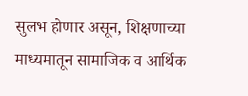सुलभ होणार असून, शिक्षणाच्या माध्यमातून सामाजिक व आर्थिक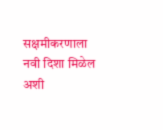सक्षमीकरणाला नवी दिशा मिळेल अशी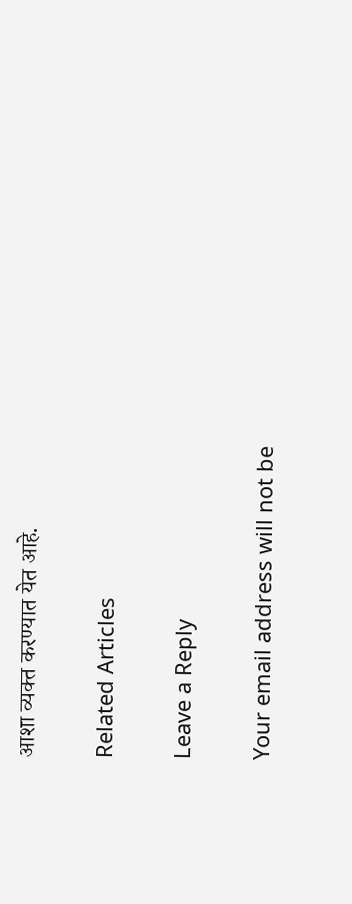आशा व्यक्त करण्यात येत आहे.

Related Articles

Leave a Reply

Your email address will not be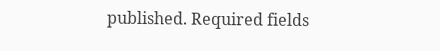published. Required fields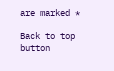are marked *

Back to top button